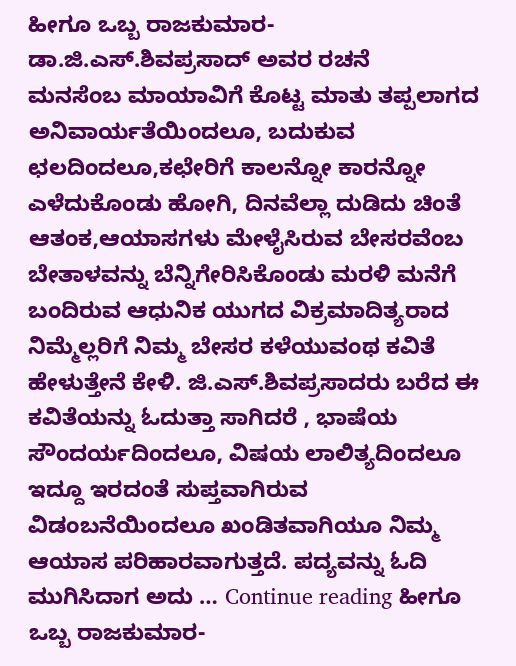ಹೀಗೂ ಒಬ್ಬ ರಾಜಕುಮಾರ- ಡಾ.ಜಿ.ಎಸ್.ಶಿವಪ್ರಸಾದ್ ಅವರ ರಚನೆ
ಮನಸೆಂಬ ಮಾಯಾವಿಗೆ ಕೊಟ್ಟ ಮಾತು ತಪ್ಪಲಾಗದ ಅನಿವಾರ್ಯತೆಯಿಂದಲೂ, ಬದುಕುವ ಛಲದಿಂದಲೂ,ಕಛೇರಿಗೆ ಕಾಲನ್ನೋ ಕಾರನ್ನೋ ಎಳೆದುಕೊಂಡು ಹೋಗಿ, ದಿನವೆಲ್ಲಾ ದುಡಿದು ಚಿಂತೆ ಆತಂಕ,ಆಯಾಸಗಳು ಮೇಳೈಸಿರುವ ಬೇಸರವೆಂಬ ಬೇತಾಳವನ್ನು ಬೆನ್ನಿಗೇರಿಸಿಕೊಂಡು ಮರಳಿ ಮನೆಗೆ ಬಂದಿರುವ ಆಧುನಿಕ ಯುಗದ ವಿಕ್ರಮಾದಿತ್ಯರಾದ ನಿಮ್ಮೆಲ್ಲರಿಗೆ ನಿಮ್ಮ ಬೇಸರ ಕಳೆಯುವಂಥ ಕವಿತೆ ಹೇಳುತ್ತೇನೆ ಕೇಳಿ. ಜಿ.ಎಸ್.ಶಿವಪ್ರಸಾದರು ಬರೆದ ಈ ಕವಿತೆಯನ್ನು ಓದುತ್ತಾ ಸಾಗಿದರೆ , ಭಾಷೆಯ ಸೌಂದರ್ಯದಿಂದಲೂ, ವಿಷಯ ಲಾಲಿತ್ಯದಿಂದಲೂ ಇದ್ದೂ ಇರದಂತೆ ಸುಪ್ತವಾಗಿರುವ ವಿಡಂಬನೆಯಿಂದಲೂ ಖಂಡಿತವಾಗಿಯೂ ನಿಮ್ಮ ಆಯಾಸ ಪರಿಹಾರವಾಗುತ್ತದೆ. ಪದ್ಯವನ್ನು ಓದಿ ಮುಗಿಸಿದಾಗ ಅದು … Continue reading ಹೀಗೂ ಒಬ್ಬ ರಾಜಕುಮಾರ-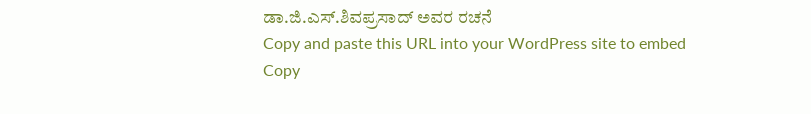ಡಾ.ಜಿ.ಎಸ್.ಶಿವಪ್ರಸಾದ್ ಅವರ ರಚನೆ
Copy and paste this URL into your WordPress site to embed
Copy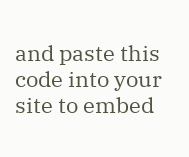and paste this code into your site to embed